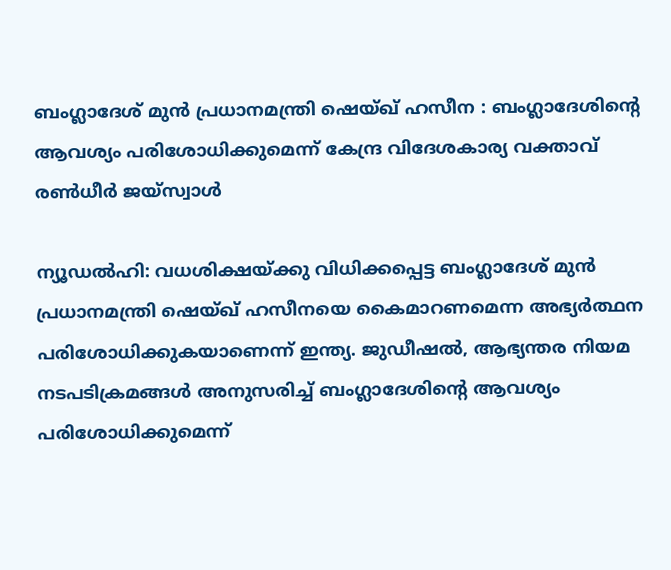ബംഗ്ലാദേശ് മുൻ പ്രധാനമന്ത്രി ഷെയ്ഖ് ഹസീന : ബംഗ്ലാദേശിന്‍റെ ആവശ്യം പരിശോധിക്കുമെന്ന് കേന്ദ്ര വിദേശകാര്യ വക്താവ് രണ്‍ധീർ ജയ്സ്വാൾ

ന്യൂഡൽഹി: വധശിക്ഷയ്ക്കു വിധിക്കപ്പെട്ട ബംഗ്ലാദേശ് മുൻ പ്രധാനമന്ത്രി ഷെയ്ഖ് ഹസീനയെ കൈമാറണമെന്ന അഭ്യർത്ഥന പരിശോധിക്കുകയാണെന്ന് ഇന്ത്യ. ജുഡീഷൽ, ആഭ്യന്തര നിയമ നടപടിക്രമങ്ങൾ അനുസരിച്ച് ബംഗ്ലാദേശിന്‍റെ ആവശ്യം പരിശോധിക്കുമെന്ന്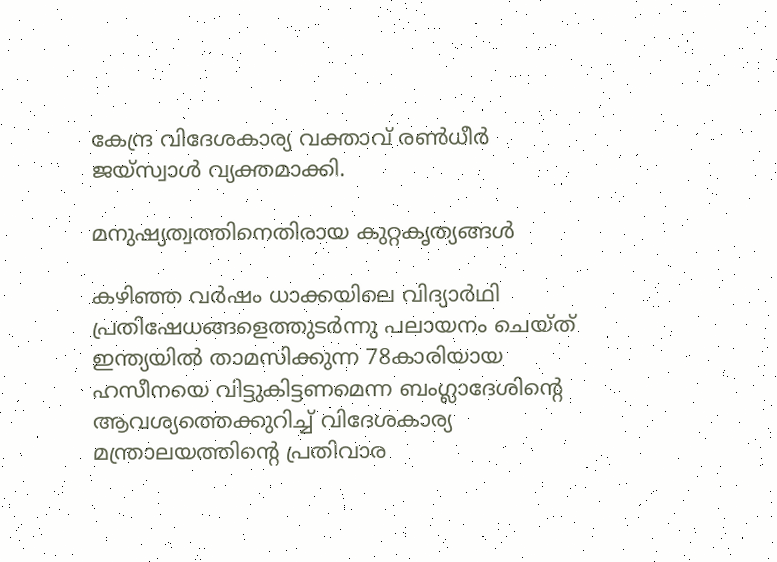കേന്ദ്ര വിദേശകാര്യ വക്താവ് രണ്‍ധീർ ജയ്സ്വാൾ വ്യക്തമാക്കി.

മനുഷ്യത്വത്തിനെതിരായ കുറ്റകൃത്യങ്ങൾ

കഴിഞ്ഞ വർഷം ധാക്കയിലെ വിദ്യാർഥി പ്രതിഷേധങ്ങളെത്തുടർന്നു പലായനം ചെയ്ത് ഇന്ത്യയിൽ താമസിക്കുന്ന 78കാരിയായ ഹസീനയെ വിട്ടുകിട്ടണമെന്ന ബംഗ്ലാദേശിന്‍റെ ആവശ്യത്തെക്കുറിച്ച് വിദേശകാര്യ മന്ത്രാലയത്തിന്‍റെ പ്രതിവാര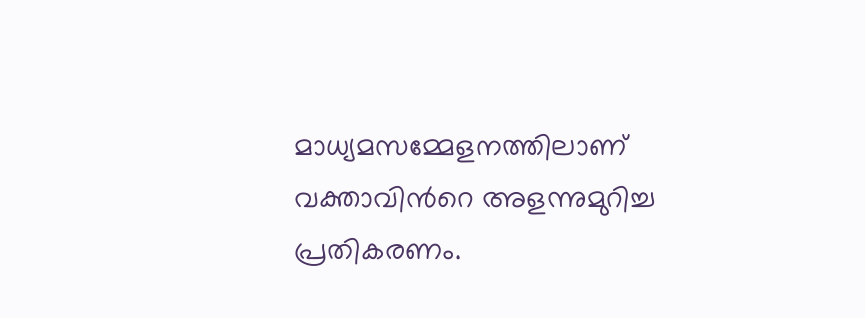മാധ്യമസമ്മേളനത്തിലാണ് വക്താവിന്‍റെ അളന്നുമുറിച്ച പ്രതികരണം.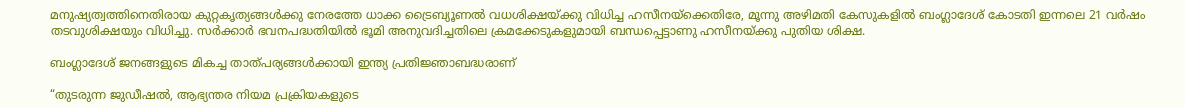മനുഷ്യത്വത്തിനെതിരായ കുറ്റകൃത്യങ്ങൾക്കു നേരത്തേ ധാക്ക ട്രൈബ്യൂണൽ വധശിക്ഷയ്ക്കു വിധിച്ച ഹസീനയ്ക്കെതിരേ, മൂന്നു അഴിമതി കേസുകളിൽ ബംഗ്ലാദേശ് കോടതി ഇന്നലെ 21 വർഷം തടവുശിക്ഷയും വിധിച്ചു. സർക്കാർ ഭവനപദ്ധതിയിൽ ഭൂമി അനുവദിച്ചതിലെ ക്രമക്കേടുകളുമായി ബന്ധപ്പെട്ടാണു ഹസീനയ്ക്കു പുതിയ ശിക്ഷ.

ബംഗ്ലാദേശ് ജനങ്ങളുടെ മികച്ച താത്പര്യങ്ങൾക്കായി ഇന്ത്യ പ്രതിജ്ഞാബദ്ധരാണ്

“തുടരുന്ന ജുഡീഷൽ, ആഭ്യന്തര നിയമ പ്രക്രിയകളുടെ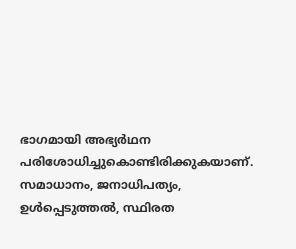ഭാഗമായി അഭ്യർഥന പരിശോധിച്ചുകൊണ്ടിരിക്കുകയാണ്. സമാധാനം, ജനാധിപത്യം, ഉൾപ്പെടുത്തൽ, സ്ഥിരത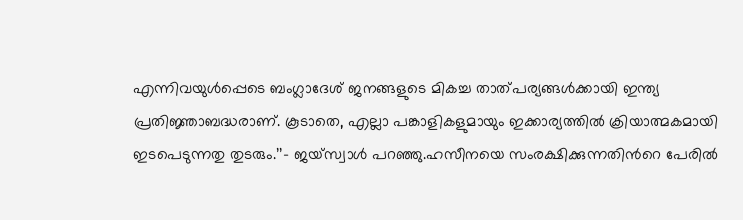എന്നിവയുൾപ്പെടെ ബംഗ്ലാദേശ് ജനങ്ങളുടെ മികച്ച താത്പര്യങ്ങൾക്കായി ഇന്ത്യ പ്രതിജ്ഞാബദ്ധരാണ്. കൂടാതെ, എല്ലാ പങ്കാളികളുമായും ഇക്കാര്യത്തിൽ ക്രിയാത്മകമായി ഇടപെടുന്നതു തുടരും.’’- ജയ്സ്വാൾ പറഞ്ഞു.ഹസീനയെ സംരക്ഷിക്കുന്നതിന്‍റെ പേരിൽ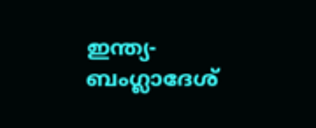ഇന്ത്യ- ബംഗ്ലാദേശ്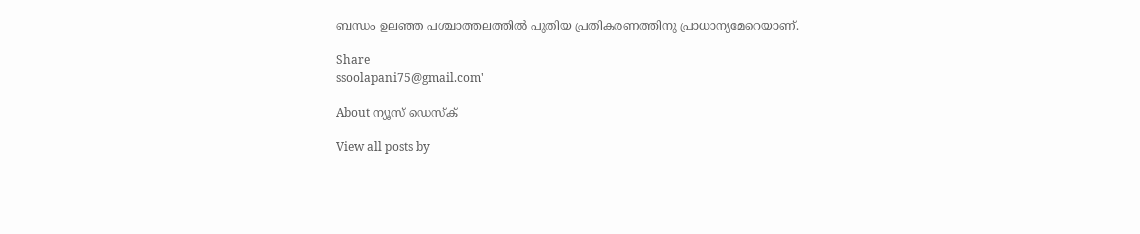ബന്ധം ഉലഞ്ഞ പശ്ചാത്തലത്തിൽ പുതിയ പ്രതികരണത്തിനു പ്രാധാന്യമേറെയാണ്.

Share
ssoolapani75@gmail.com'

About ന്യൂസ് ഡെസ്ക്

View all posts by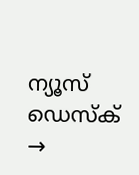ന്യൂസ് ഡെസ്ക് →